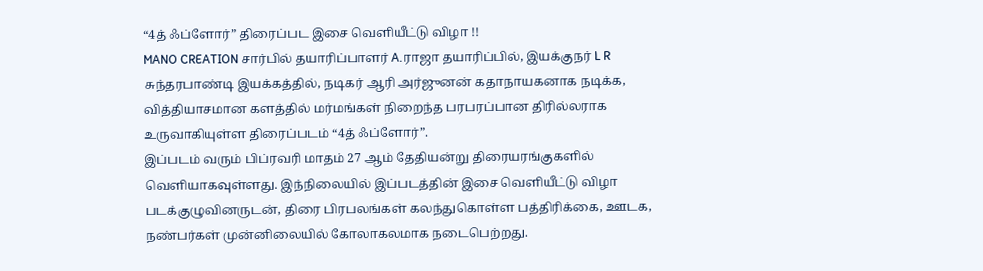“4த் ஃப்ளோர்” திரைப்பட இசை வெளியீட்டு விழா !!
MANO CREATION சார்பில் தயாரிப்பாளர் A.ராஜா தயாரிப்பில், இயக்குநர் L R சுந்தரபாண்டி இயக்கத்தில், நடிகர் ஆரி அர்ஜுனன் கதாநாயகனாக நடிக்க, வித்தியாசமான களத்தில் மர்மங்கள் நிறைந்த பரபரப்பான திரில்லராக உருவாகியுள்ள திரைப்படம் “4த் ஃப்ளோர்”.
இப்படம் வரும் பிப்ரவரி மாதம் 27 ஆம் தேதியன்று திரையரங்குகளில் வெளியாகவுள்ளது. இந்நிலையில் இப்படத்தின் இசை வெளியீட்டு விழா படக்குழுவினருடன், திரை பிரபலங்கள் கலந்துகொள்ள பத்திரிக்கை, ஊடக, நண்பர்கள் முன்னிலையில் கோலாகலமாக நடைபெற்றது.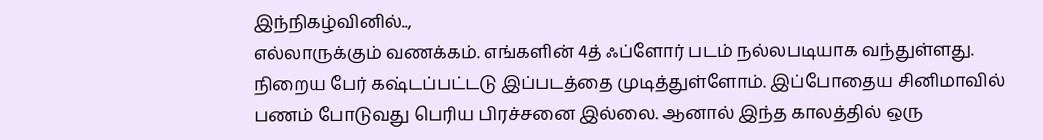இந்நிகழ்வினில்..,
எல்லாருக்கும் வணக்கம். எங்களின் 4த் ஃப்ளோர் படம் நல்லபடியாக வந்துள்ளது. நிறைய பேர் கஷ்டப்பட்டடு இப்படத்தை முடித்துள்ளோம். இப்போதைய சினிமாவில் பணம் போடுவது பெரிய பிரச்சனை இல்லை. ஆனால் இந்த காலத்தில் ஒரு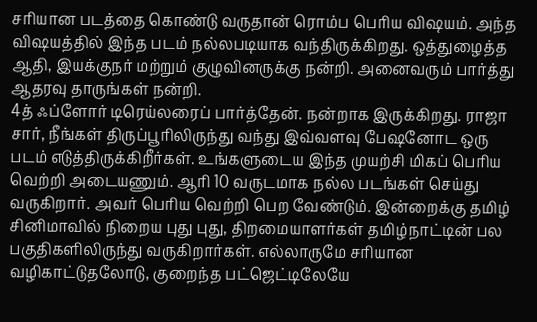சரியான படத்தை கொண்டு வருதான் ரொம்ப பெரிய விஷயம். அந்த விஷயத்தில் இந்த படம் நல்லபடியாக வந்திருக்கிறது. ஒத்துழைத்த ஆதி, இயக்குநர் மற்றும் குழுவினருக்கு நன்றி. அனைவரும் பார்த்து ஆதரவு தாருங்கள் நன்றி.
4த் ஃப்ளோர் டிரெய்லரைப் பார்த்தேன். நன்றாக இருக்கிறது. ராஜா சார், நீங்கள் திருப்பூரிலிருந்து வந்து இவ்வளவு பேஷனோட ஒரு படம் எடுத்திருக்கிறீர்கள். உங்களுடைய இந்த முயற்சி மிகப் பெரிய வெற்றி அடையணும். ஆரி 10 வருடமாக நல்ல படங்கள் செய்து வருகிறார். அவர் பெரிய வெற்றி பெற வேண்டும். இன்றைக்கு தமிழ் சினிமாவில் நிறைய புது புது, திறமையாளர்கள் தமிழ்நாட்டின் பல பகுதிகளிலிருந்து வருகிறார்கள். எல்லாருமே சரியான வழிகாட்டுதலோடு, குறைந்த பட்ஜெட்டிலேயே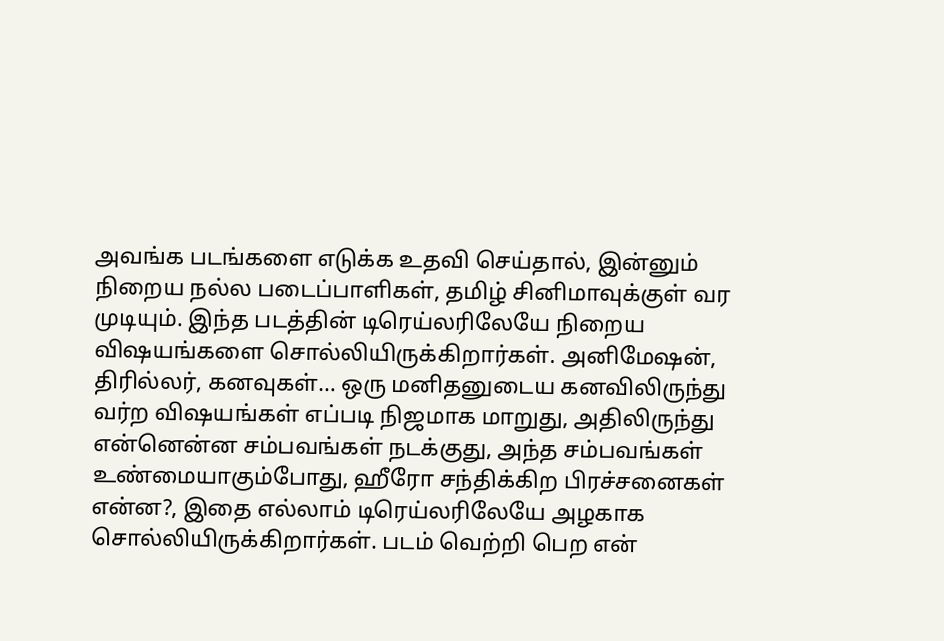அவங்க படங்களை எடுக்க உதவி செய்தால், இன்னும் நிறைய நல்ல படைப்பாளிகள், தமிழ் சினிமாவுக்குள் வர முடியும். இந்த படத்தின் டிரெய்லரிலேயே நிறைய விஷயங்களை சொல்லியிருக்கிறார்கள். அனிமேஷன், திரில்லர், கனவுகள்… ஒரு மனிதனுடைய கனவிலிருந்து வர்ற விஷயங்கள் எப்படி நிஜமாக மாறுது, அதிலிருந்து என்னென்ன சம்பவங்கள் நடக்குது, அந்த சம்பவங்கள் உண்மையாகும்போது, ஹீரோ சந்திக்கிற பிரச்சனைகள் என்ன?, இதை எல்லாம் டிரெய்லரிலேயே அழகாக சொல்லியிருக்கிறார்கள். படம் வெற்றி பெற என்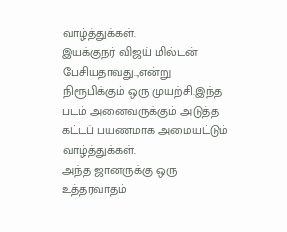வாழ்த்துக்கள்.
இயக்குநர் விஜய் மில்டன் பேசியதாவது..,என்று நிரூபிக்கும் ஒரு முயற்சி.இந்த படம் அனைவருக்கும் அடுத்த கட்டப் பயணமாக அமையட்டும் வாழ்த்துக்கள்.
அந்த ஜானருக்கு ஒரு உத்தரவாதம்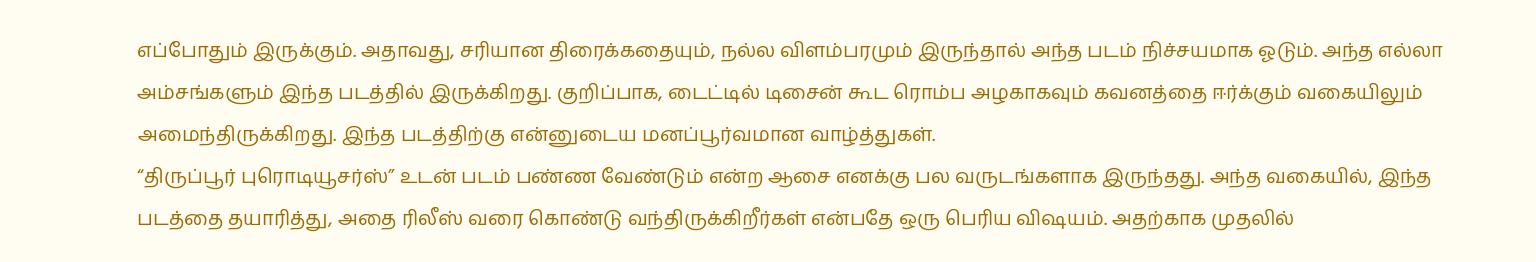எப்போதும் இருக்கும். அதாவது, சரியான திரைக்கதையும், நல்ல விளம்பரமும் இருந்தால் அந்த படம் நிச்சயமாக ஓடும். அந்த எல்லா அம்சங்களும் இந்த படத்தில் இருக்கிறது. குறிப்பாக, டைட்டில் டிசைன் கூட ரொம்ப அழகாகவும் கவனத்தை ஈர்க்கும் வகையிலும் அமைந்திருக்கிறது. இந்த படத்திற்கு என்னுடைய மனப்பூர்வமான வாழ்த்துகள்.
“திருப்பூர் புரொடியூசர்ஸ்” உடன் படம் பண்ண வேண்டும் என்ற ஆசை எனக்கு பல வருடங்களாக இருந்தது. அந்த வகையில், இந்த படத்தை தயாரித்து, அதை ரிலீஸ் வரை கொண்டு வந்திருக்கிறீர்கள் என்பதே ஒரு பெரிய விஷயம். அதற்காக முதலில்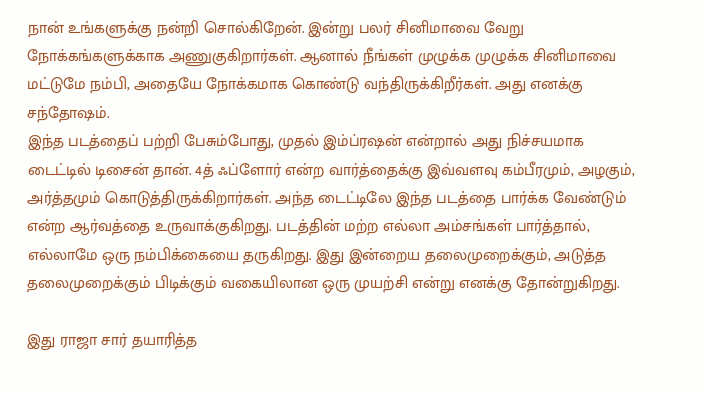நான் உங்களுக்கு நன்றி சொல்கிறேன். இன்று பலர் சினிமாவை வேறு நோக்கங்களுக்காக அணுகுகிறார்கள். ஆனால் நீங்கள் முழுக்க முழுக்க சினிமாவை மட்டுமே நம்பி, அதையே நோக்கமாக கொண்டு வந்திருக்கிறீர்கள். அது எனக்கு சந்தோஷம்.
இந்த படத்தைப் பற்றி பேசும்போது, முதல் இம்ப்ரஷன் என்றால் அது நிச்சயமாக டைட்டில் டிசைன் தான். 4த் ஃப்ளோர் என்ற வார்த்தைக்கு இவ்வளவு கம்பீரமும், அழகும், அர்த்தமும் கொடுத்திருக்கிறார்கள். அந்த டைட்டிலே இந்த படத்தை பார்க்க வேண்டும் என்ற ஆர்வத்தை உருவாக்குகிறது. படத்தின் மற்ற எல்லா அம்சங்கள் பார்த்தால், எல்லாமே ஒரு நம்பிக்கையை தருகிறது. இது இன்றைய தலைமுறைக்கும், அடுத்த தலைமுறைக்கும் பிடிக்கும் வகையிலான ஒரு முயற்சி என்று எனக்கு தோன்றுகிறது.

இது ராஜா சார் தயாரித்த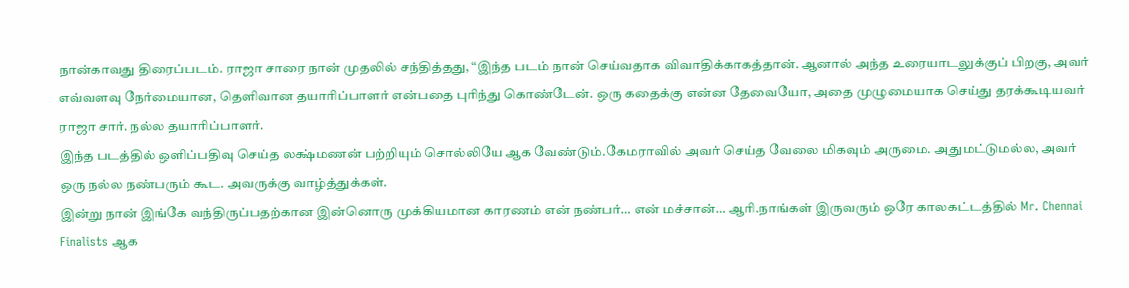நான்காவது திரைப்படம். ராஜா சாரை நான் முதலில் சந்தித்தது, “இந்த படம் நான் செய்வதாக விவாதிக்காகத்தான். ஆனால் அந்த உரையாடலுக்குப் பிறகு, அவர் எவ்வளவு நேர்மையான, தெளிவான தயாரிப்பாளர் என்பதை புரிந்து கொண்டேன். ஒரு கதைக்கு என்ன தேவையோ, அதை முழுமையாக செய்து தரக்கூடியவர் ராஜா சார். நல்ல தயாரிப்பாளர்.
இந்த படத்தில் ஒளிப்பதிவு செய்த லக்ஷ்மணன் பற்றியும் சொல்லியே ஆக வேண்டும்.கேமராவில் அவர் செய்த வேலை மிகவும் அருமை. அதுமட்டுமல்ல, அவர் ஒரு நல்ல நண்பரும் கூட. அவருக்கு வாழ்த்துக்கள்.
இன்று நான் இங்கே வந்திருப்பதற்கான இன்னொரு முக்கியமான காரணம் என் நண்பர்… என் மச்சான்… ஆரி.நாங்கள் இருவரும் ஒரே காலகட்டத்தில் Mr. Chennai Finalists ஆக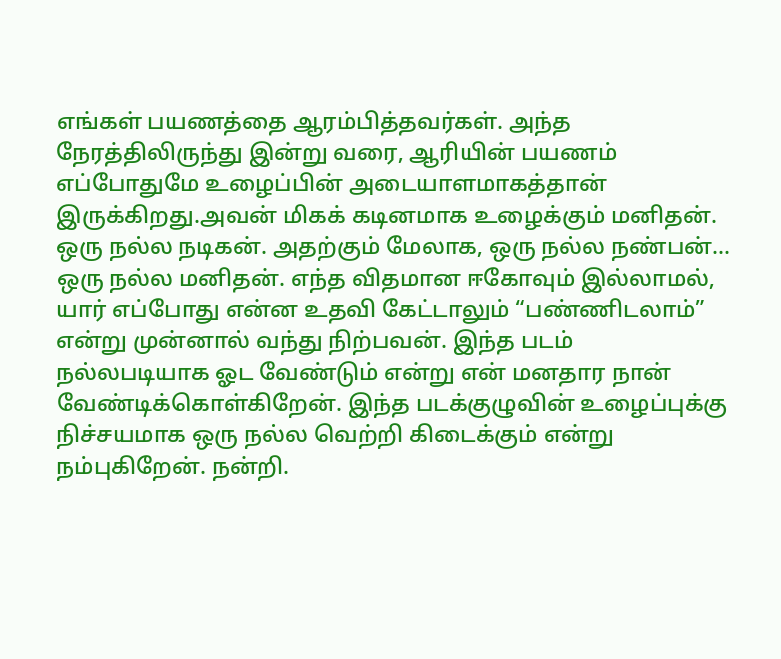எங்கள் பயணத்தை ஆரம்பித்தவர்கள். அந்த நேரத்திலிருந்து இன்று வரை, ஆரியின் பயணம் எப்போதுமே உழைப்பின் அடையாளமாகத்தான் இருக்கிறது.அவன் மிகக் கடினமாக உழைக்கும் மனிதன். ஒரு நல்ல நடிகன். அதற்கும் மேலாக, ஒரு நல்ல நண்பன்… ஒரு நல்ல மனிதன். எந்த விதமான ஈகோவும் இல்லாமல், யார் எப்போது என்ன உதவி கேட்டாலும் “பண்ணிடலாம்” என்று முன்னால் வந்து நிற்பவன். இந்த படம் நல்லபடியாக ஓட வேண்டும் என்று என் மனதார நான் வேண்டிக்கொள்கிறேன். இந்த படக்குழுவின் உழைப்புக்கு நிச்சயமாக ஒரு நல்ல வெற்றி கிடைக்கும் என்று நம்புகிறேன். நன்றி.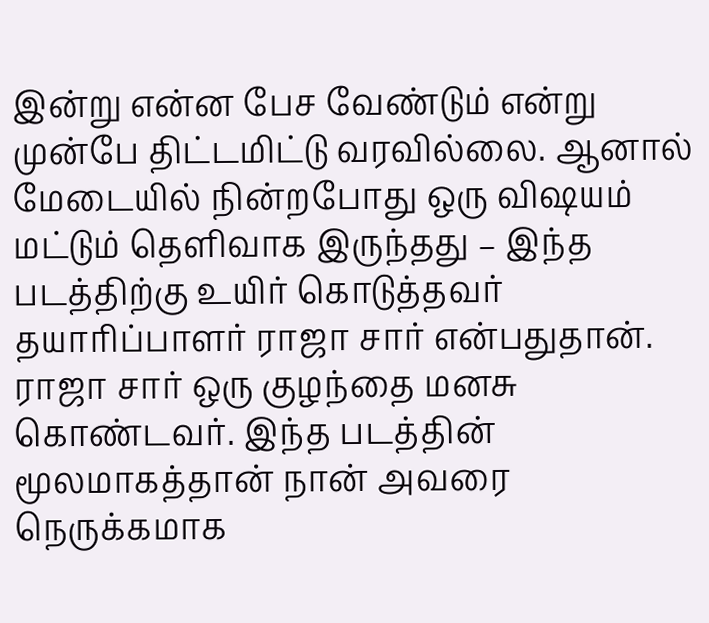இன்று என்ன பேச வேண்டும் என்று முன்பே திட்டமிட்டு வரவில்லை. ஆனால் மேடையில் நின்றபோது ஒரு விஷயம் மட்டும் தெளிவாக இருந்தது – இந்த படத்திற்கு உயிர் கொடுத்தவர் தயாரிப்பாளர் ராஜா சார் என்பதுதான். ராஜா சார் ஒரு குழந்தை மனசு கொண்டவர். இந்த படத்தின் மூலமாகத்தான் நான் அவரை நெருக்கமாக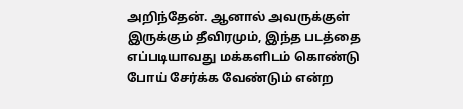அறிந்தேன். ஆனால் அவருக்குள் இருக்கும் தீவிரமும், இந்த படத்தை எப்படியாவது மக்களிடம் கொண்டு போய் சேர்க்க வேண்டும் என்ற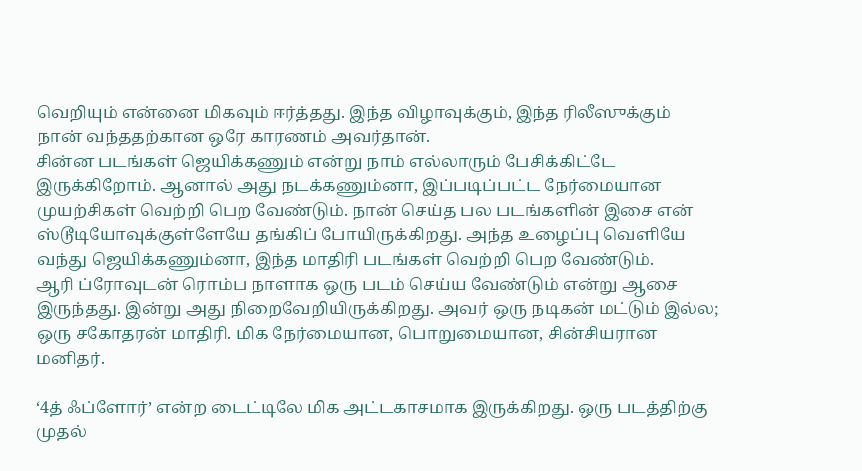வெறியும் என்னை மிகவும் ஈர்த்தது. இந்த விழாவுக்கும், இந்த ரிலீஸுக்கும் நான் வந்ததற்கான ஒரே காரணம் அவர்தான்.
சின்ன படங்கள் ஜெயிக்கணும் என்று நாம் எல்லாரும் பேசிக்கிட்டே இருக்கிறோம். ஆனால் அது நடக்கணும்னா, இப்படிப்பட்ட நேர்மையான முயற்சிகள் வெற்றி பெற வேண்டும். நான் செய்த பல படங்களின் இசை என் ஸ்டூடியோவுக்குள்ளேயே தங்கிப் போயிருக்கிறது. அந்த உழைப்பு வெளியே வந்து ஜெயிக்கணும்னா, இந்த மாதிரி படங்கள் வெற்றி பெற வேண்டும்.
ஆரி ப்ரோவுடன் ரொம்ப நாளாக ஒரு படம் செய்ய வேண்டும் என்று ஆசை இருந்தது. இன்று அது நிறைவேறியிருக்கிறது. அவர் ஒரு நடிகன் மட்டும் இல்ல; ஒரு சகோதரன் மாதிரி. மிக நேர்மையான, பொறுமையான, சின்சியரான மனிதர்.

‘4த் ஃப்ளோர்’ என்ற டைட்டிலே மிக அட்டகாசமாக இருக்கிறது. ஒரு படத்திற்கு முதல்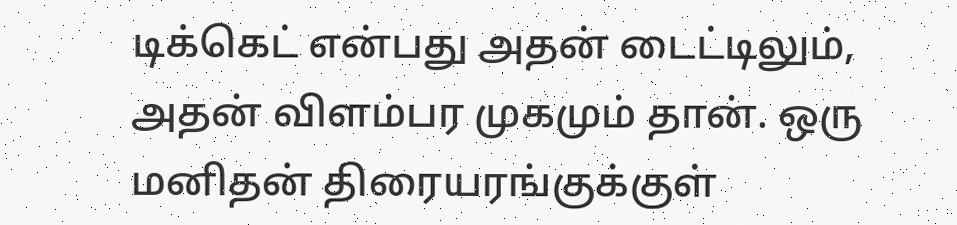டிக்கெட் என்பது அதன் டைட்டிலும், அதன் விளம்பர முகமும் தான். ஒரு மனிதன் திரையரங்குக்குள்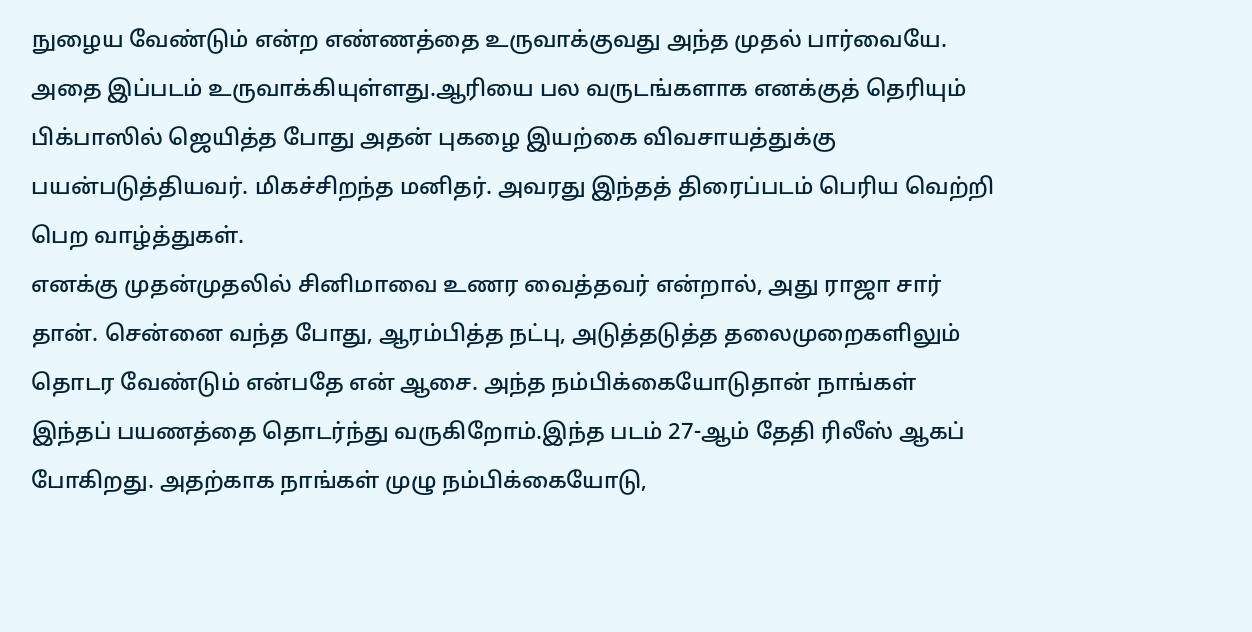நுழைய வேண்டும் என்ற எண்ணத்தை உருவாக்குவது அந்த முதல் பார்வையே. அதை இப்படம் உருவாக்கியுள்ளது.ஆரியை பல வருடங்களாக எனக்குத் தெரியும் பிக்பாஸில் ஜெயித்த போது அதன் புகழை இயற்கை விவசாயத்துக்கு பயன்படுத்தியவர். மிகச்சிறந்த மனிதர். அவரது இந்தத் திரைப்படம் பெரிய வெற்றி பெற வாழ்த்துகள்.
எனக்கு முதன்முதலில் சினிமாவை உணர வைத்தவர் என்றால், அது ராஜா சார் தான். சென்னை வந்த போது, ஆரம்பித்த நட்பு, அடுத்தடுத்த தலைமுறைகளிலும் தொடர வேண்டும் என்பதே என் ஆசை. அந்த நம்பிக்கையோடுதான் நாங்கள் இந்தப் பயணத்தை தொடர்ந்து வருகிறோம்.இந்த படம் 27-ஆம் தேதி ரிலீஸ் ஆகப் போகிறது. அதற்காக நாங்கள் முழு நம்பிக்கையோடு,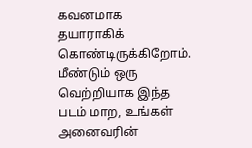கவனமாக தயாராகிக் கொண்டிருக்கிறோம். மீண்டும் ஒரு வெற்றியாக இந்த படம் மாற, உங்கள் அனைவரின்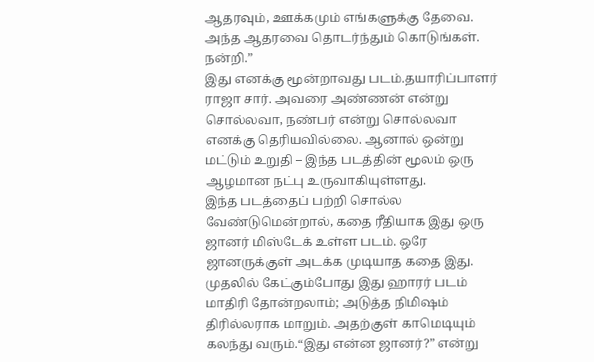ஆதரவும், ஊக்கமும் எங்களுக்கு தேவை. அந்த ஆதரவை தொடர்ந்தும் கொடுங்கள். நன்றி.”
இது எனக்கு மூன்றாவது படம்.தயாரிப்பாளர் ராஜா சார். அவரை அண்ணன் என்று சொல்லவா, நண்பர் என்று சொல்லவா எனக்கு தெரியவில்லை. ஆனால் ஒன்று மட்டும் உறுதி – இந்த படத்தின் மூலம் ஒரு ஆழமான நட்பு உருவாகியுள்ளது.
இந்த படத்தைப் பற்றி சொல்ல வேண்டுமென்றால், கதை ரீதியாக இது ஒரு ஜானர் மிஸ்டேக் உள்ள படம். ஒரே ஜானருக்குள் அடக்க முடியாத கதை இது. முதலில் கேட்கும்போது இது ஹாரர் படம் மாதிரி தோன்றலாம்; அடுத்த நிமிஷம் திரில்லராக மாறும். அதற்குள் காமெடியும் கலந்து வரும்.“இது என்ன ஜானர்?” என்று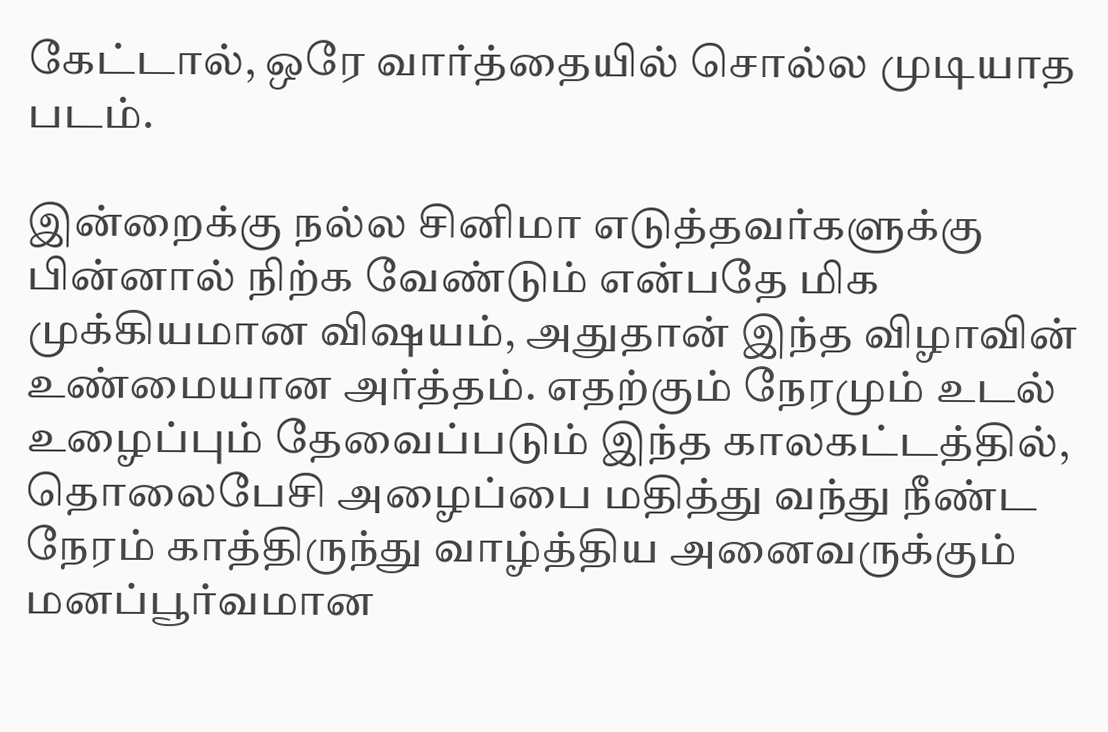கேட்டால், ஒரே வார்த்தையில் சொல்ல முடியாத படம்.

இன்றைக்கு நல்ல சினிமா எடுத்தவர்களுக்கு பின்னால் நிற்க வேண்டும் என்பதே மிக முக்கியமான விஷயம், அதுதான் இந்த விழாவின் உண்மையான அர்த்தம். எதற்கும் நேரமும் உடல் உழைப்பும் தேவைப்படும் இந்த காலகட்டத்தில், தொலைபேசி அழைப்பை மதித்து வந்து நீண்ட நேரம் காத்திருந்து வாழ்த்திய அனைவருக்கும் மனப்பூர்வமான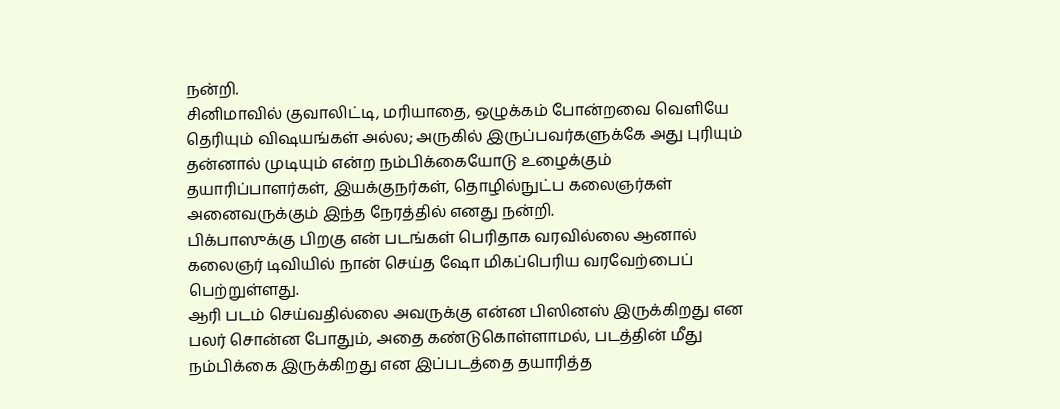நன்றி.
சினிமாவில் குவாலிட்டி, மரியாதை, ஒழுக்கம் போன்றவை வெளியே தெரியும் விஷயங்கள் அல்ல; அருகில் இருப்பவர்களுக்கே அது புரியும் தன்னால் முடியும் என்ற நம்பிக்கையோடு உழைக்கும் தயாரிப்பாளர்கள், இயக்குநர்கள், தொழில்நுட்ப கலைஞர்கள் அனைவருக்கும் இந்த நேரத்தில் எனது நன்றி.
பிக்பாஸுக்கு பிறகு என் படங்கள் பெரிதாக வரவில்லை ஆனால் கலைஞர் டிவியில் நான் செய்த ஷோ மிகப்பெரிய வரவேற்பைப் பெற்றுள்ளது.
ஆரி படம் செய்வதில்லை அவருக்கு என்ன பிஸினஸ் இருக்கிறது என பலர் சொன்ன போதும், அதை கண்டுகொள்ளாமல், படத்தின் மீது நம்பிக்கை இருக்கிறது என இப்படத்தை தயாரித்த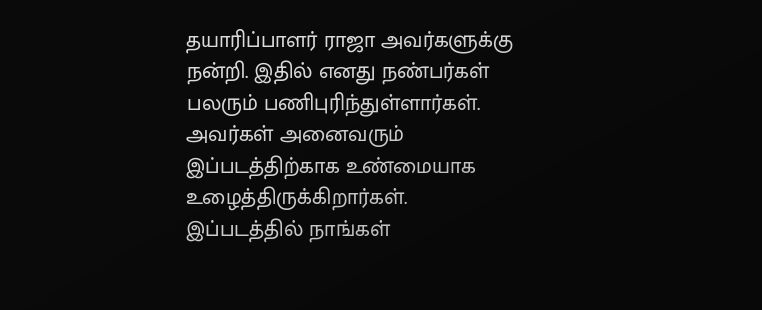தயாரிப்பாளர் ராஜா அவர்களுக்கு நன்றி. இதில் எனது நண்பர்கள் பலரும் பணிபுரிந்துள்ளார்கள். அவர்கள் அனைவரும் இப்படத்திற்காக உண்மையாக உழைத்திருக்கிறார்கள். இப்படத்தில் நாங்கள்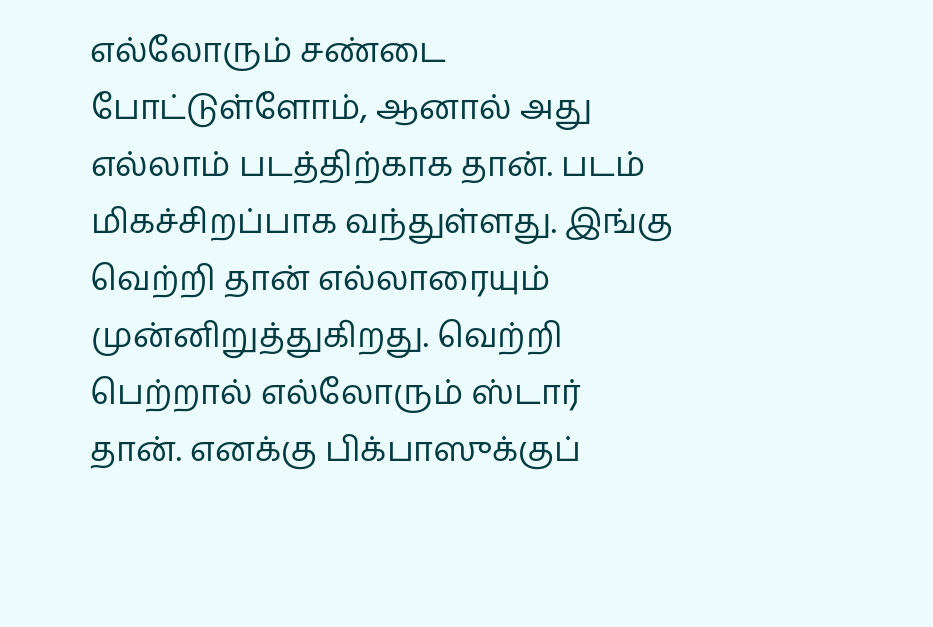எல்லோரும் சண்டை போட்டுள்ளோம், ஆனால் அது எல்லாம் படத்திற்காக தான். படம் மிகச்சிறப்பாக வந்துள்ளது. இங்கு வெற்றி தான் எல்லாரையும் முன்னிறுத்துகிறது. வெற்றி பெற்றால் எல்லோரும் ஸ்டார் தான். எனக்கு பிக்பாஸுக்குப்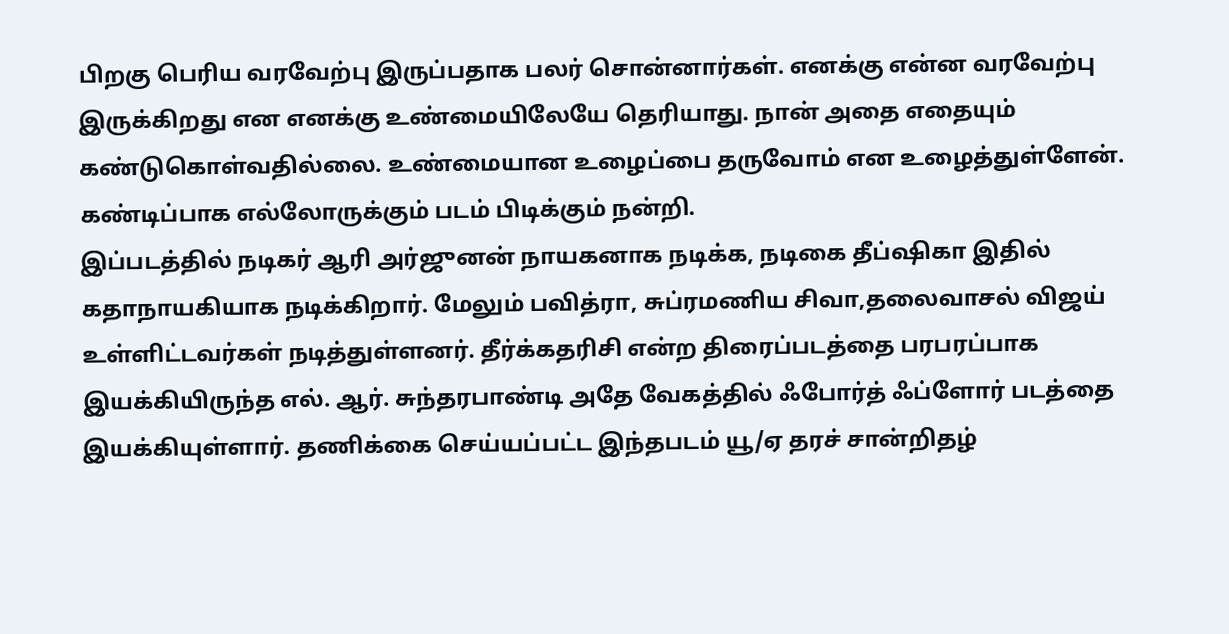பிறகு பெரிய வரவேற்பு இருப்பதாக பலர் சொன்னார்கள். எனக்கு என்ன வரவேற்பு இருக்கிறது என எனக்கு உண்மையிலேயே தெரியாது. நான் அதை எதையும் கண்டுகொள்வதில்லை. உண்மையான உழைப்பை தருவோம் என உழைத்துள்ளேன். கண்டிப்பாக எல்லோருக்கும் படம் பிடிக்கும் நன்றி.
இப்படத்தில் நடிகர் ஆரி அர்ஜுனன் நாயகனாக நடிக்க, நடிகை தீப்ஷிகா இதில் கதாநாயகியாக நடிக்கிறார். மேலும் பவித்ரா, சுப்ரமணிய சிவா,தலைவாசல் விஜய் உள்ளிட்டவர்கள் நடித்துள்ளனர். தீர்க்கதரிசி என்ற திரைப்படத்தை பரபரப்பாக இயக்கியிருந்த எல். ஆர். சுந்தரபாண்டி அதே வேகத்தில் ஃபோர்த் ஃப்ளோர் படத்தை இயக்கியுள்ளார். தணிக்கை செய்யப்பட்ட இந்தபடம் யூ/ஏ தரச் சான்றிதழ்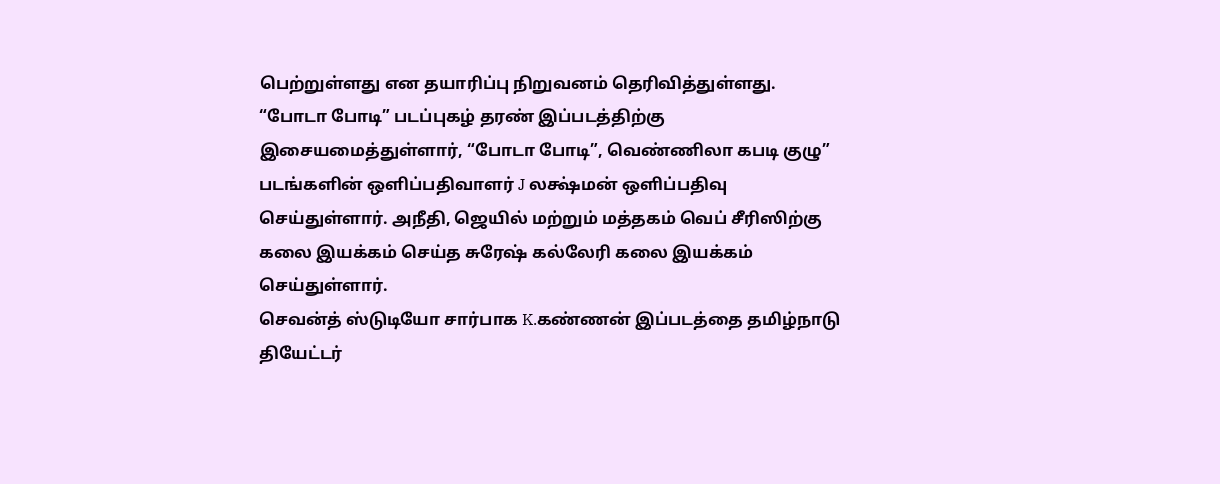பெற்றுள்ளது என தயாரிப்பு நிறுவனம் தெரிவித்துள்ளது.
“போடா போடி” படப்புகழ் தரண் இப்படத்திற்கு இசையமைத்துள்ளார், “போடா போடி”, வெண்ணிலா கபடி குழு” படங்களின் ஒளிப்பதிவாளர் J லக்ஷ்மன் ஒளிப்பதிவு செய்துள்ளார். அநீதி, ஜெயில் மற்றும் மத்தகம் வெப் சீரிஸிற்கு கலை இயக்கம் செய்த சுரேஷ் கல்லேரி கலை இயக்கம் செய்துள்ளார்.
செவன்த் ஸ்டுடியோ சார்பாக K.கண்ணன் இப்படத்தை தமிழ்நாடு தியேட்டர்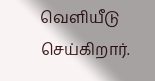வெளியீடு செய்கிறார்.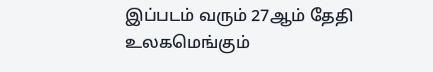இப்படம் வரும் 27ஆம் தேதி உலகமெங்கும்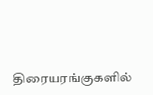திரையரங்குகளில்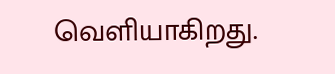வெளியாகிறது.